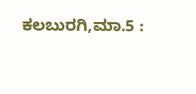ಕಲಬುರಗಿ,ಮಾ.5 :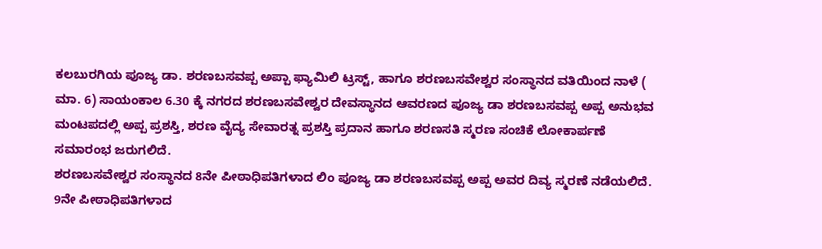ಕಲಬುರಗಿಯ ಪೂಜ್ಯ ಡಾ. ಶರಣಬಸವಪ್ಪ ಅಪ್ಪಾ ಫ್ಯಾಮಿಲಿ ಟ್ರಸ್ಟ್, ಹಾಗೂ ಶರಣಬಸವೇಶ್ವರ ಸಂಸ್ಥಾನದ ವತಿಯಿಂದ ನಾಳೆ ( ಮಾ. 6) ಸಾಯಂಕಾಲ 6.30 ಕ್ಕೆ ನಗರದ ಶರಣಬಸವೇಶ್ವರ ದೇವಸ್ಥಾನದ ಆವರಣದ ಪೂಜ್ಯ ಡಾ ಶರಣಬಸವಪ್ಪ ಅಪ್ಪ ಅನುಭವ ಮಂಟಪದಲ್ಲಿ ಅಪ್ಪ ಪ್ರಶಸ್ತಿ, ಶರಣ ವೈದ್ಯ ಸೇವಾರತ್ನ ಪ್ರಶಸ್ತಿ ಪ್ರದಾನ ಹಾಗೂ ಶರಣಸತಿ ಸ್ಮರಣ ಸಂಚಿಕೆ ಲೋಕಾರ್ಪಣೆ ಸಮಾರಂಭ ಜರುಗಲಿದೆ.
ಶರಣಬಸವೇಶ್ವರ ಸಂಸ್ಥಾನದ 8ನೇ ಪೀಠಾಧಿಪತಿಗಳಾದ ಲಿಂ ಪೂಜ್ಯ ಡಾ ಶರಣಬಸವಪ್ಪ ಅಪ್ಪ ಅವರ ದಿವ್ಯ ಸ್ಮರಣೆ ನಡೆಯಲಿದೆ.
9ನೇ ಪೀಠಾಧಿಪತಿಗಳಾದ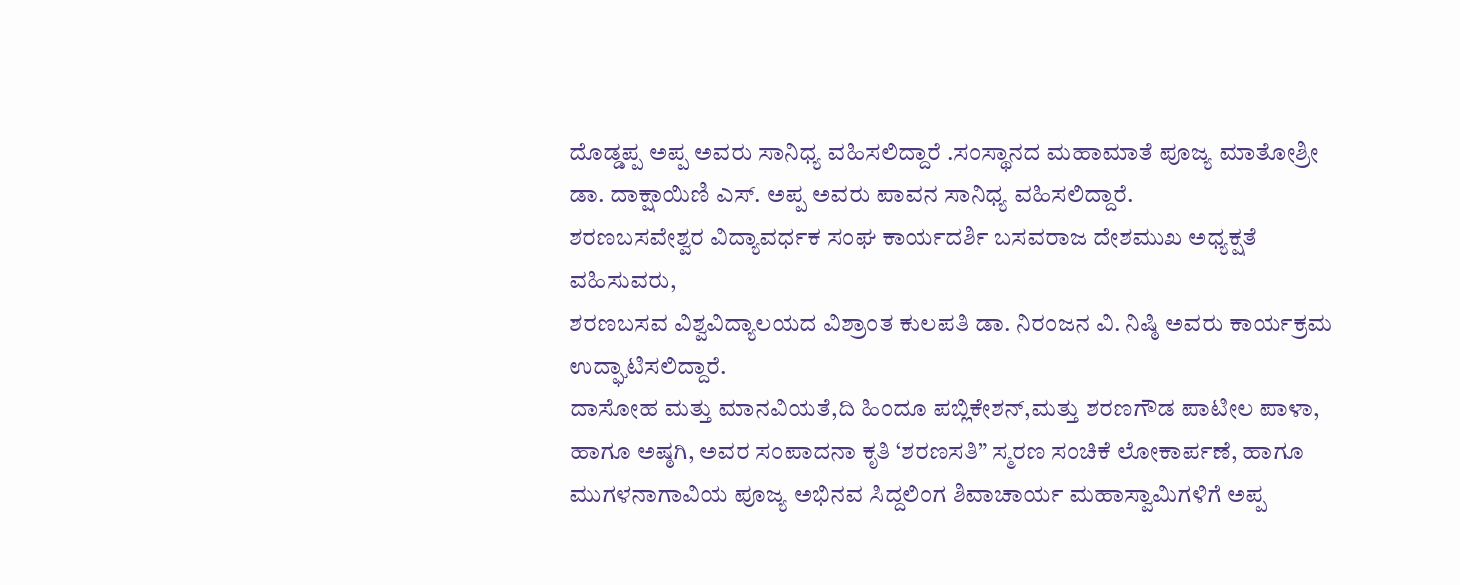ದೊಡ್ಡಪ್ಪ ಅಪ್ಪ ಅವರು ಸಾನಿಧ್ಯ ವಹಿಸಲಿದ್ದಾರೆ .ಸಂಸ್ಥಾನದ ಮಹಾಮಾತೆ ಪೂಜ್ಯ ಮಾತೋಶ್ರೀ ಡಾ. ದಾಕ್ಷಾಯಿಣಿ ಎಸ್. ಅಪ್ಪ ಅವರು ಪಾವನ ಸಾನಿಧ್ಯ ವಹಿಸಲಿದ್ದಾರೆ.
ಶರಣಬಸವೇಶ್ವರ ವಿದ್ಯಾವರ್ಧಕ ಸಂಘ ಕಾರ್ಯದರ್ಶಿ ಬಸವರಾಜ ದೇಶಮುಖ ಅಧ್ಯಕ್ಷತೆ ವಹಿಸುವರು,
ಶರಣಬಸವ ವಿಶ್ವವಿದ್ಯಾಲಯದ ವಿಶ್ರಾಂತ ಕುಲಪತಿ ಡಾ. ನಿರಂಜನ ವಿ. ನಿಷ್ಠಿ ಅವರು ಕಾರ್ಯಕ್ರಮ ಉದ್ಘಾಟಿಸಲಿದ್ದಾರೆ.
ದಾಸೋಹ ಮತ್ತು ಮಾನವಿಯತೆ,ದಿ ಹಿಂದೂ ಪಬ್ಲಿಕೇಶನ್,ಮತ್ತು ಶರಣಗೌಡ ಪಾಟೀಲ ಪಾಳಾ, ಹಾಗೂ ಅಷ್ಠಗಿ, ಅವರ ಸಂಪಾದನಾ ಕೃತಿ ‘ಶರಣಸತಿ” ಸ್ಮರಣ ಸಂಚಿಕೆ ಲೋಕಾರ್ಪಣೆ, ಹಾಗೂ ಮುಗಳನಾಗಾವಿಯ ಪೂಜ್ಯ ಅಭಿನವ ಸಿದ್ದಲಿಂಗ ಶಿವಾಚಾರ್ಯ ಮಹಾಸ್ವಾಮಿಗಳಿಗೆ ಅಪ್ಪ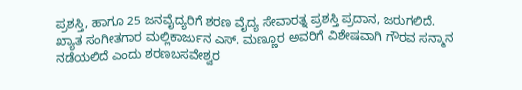ಪ್ರಶಸ್ತಿ, ಹಾಗೂ 25 ಜನವೈದ್ಯರಿಗೆ ಶರಣ ವೈದ್ಯ ಸೇವಾರತ್ನ ಪ್ರಶಸ್ತಿ ಪ್ರದಾನ, ಜರುಗಲಿದೆ.
ಖ್ಯಾತ ಸಂಗೀತಗಾರ ಮಲ್ಲಿಕಾರ್ಜುನ ಎಸ್. ಮಣ್ಣೂರ ಅವರಿಗೆ ವಿಶೇಷವಾಗಿ ಗೌರವ ಸನ್ಮಾನ ನಡೆಯಲಿದೆ ಎಂದು ಶರಣಬಸವೇಶ್ವರ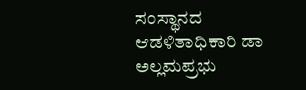ಸಂಸ್ಥಾನದ ಆಡಳಿತಾಧಿಕಾರಿ ಡಾ ಅಲ್ಲಮಪ್ರಭು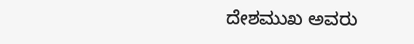ದೇಶಮುಖ ಅವರು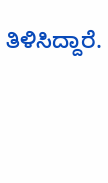ತಿಳಿಸಿದ್ದಾರೆ.